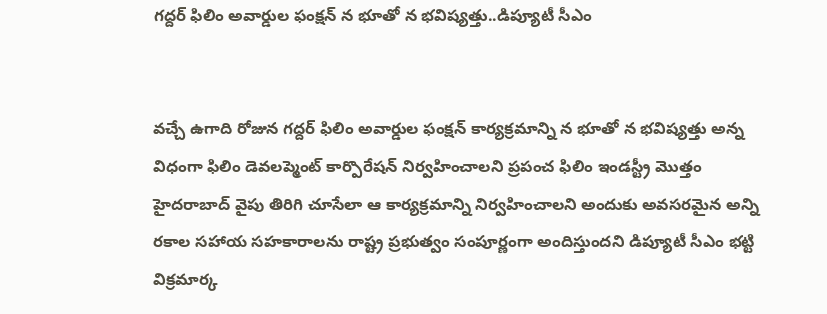గద్దర్ ఫిలిం అవార్డుల ఫంక్షన్ న భూతో న భవిష్యత్తు..డిప్యూటీ సీఎం


వచ్చే ఉగాది రోజున గద్దర్ ఫిలిం అవార్డుల ఫంక్షన్ కార్యక్రమాన్ని న భూతో న భవిష్యత్తు అన్న విధంగా ఫిలిం డెవలప్మెంట్ కార్పొరేషన్ నిర్వహించాలని ప్రపంచ ఫిలిం ఇండస్ట్రీ మొత్తం హైదరాబాద్ వైపు తిరిగి చూసేలా ఆ కార్యక్రమాన్ని నిర్వహించాలని అందుకు అవసరమైన అన్ని రకాల సహాయ సహకారాలను రాష్ట్ర ప్రభుత్వం సంపూర్ణంగా అందిస్తుందని డిప్యూటీ సీఎం భట్టి విక్రమార్క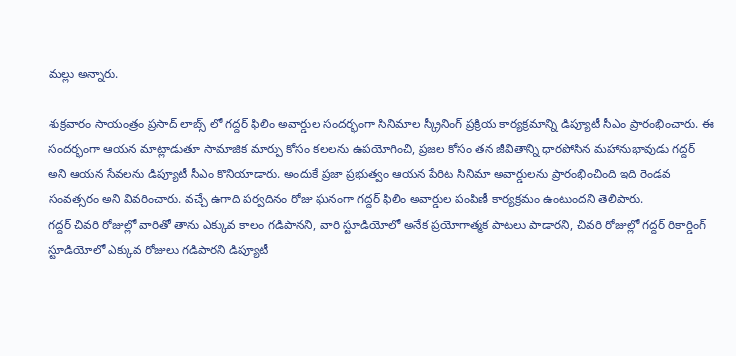మల్లు అన్నారు.

శుక్రవారం సాయంత్రం ప్రసాద్ లాబ్స్ లో గద్దర్ ఫిలిం అవార్డుల సందర్భంగా సినిమాల స్క్రీనింగ్ ప్రక్రియ కార్యక్రమాన్ని డిప్యూటీ సీఎం ప్రారంభించారు. ఈ సందర్భంగా ఆయన మాట్లాడుతూ సామాజిక మార్పు కోసం కలలను ఉపయోగించి, ప్రజల కోసం తన జీవితాన్ని ధారపోసిన మహానుభావుడు గద్దర్ అని ఆయన సేవలను డిప్యూటీ సీఎం కొనియాడారు. అందుకే ప్రజా ప్రభుత్వం ఆయన పేరిట సినిమా అవార్డులను ప్రారంభించింది ఇది రెండవ సంవత్సరం అని వివరించారు. వచ్చే ఉగాది పర్వదినం రోజు ఘనంగా గద్దర్ ఫిలిం అవార్డుల పంపిణీ కార్యక్రమం ఉంటుందని తెలిపారు.
గద్దర్ చివరి రోజుల్లో వారితో తాను ఎక్కువ కాలం గడిపానని, వారి స్టూడియోలో అనేక ప్రయోగాత్మక పాటలు పాడారని, చివరి రోజుల్లో గద్దర్ రికార్డింగ్ స్టూడియోలో ఎక్కువ రోజులు గడిపారని డిప్యూటీ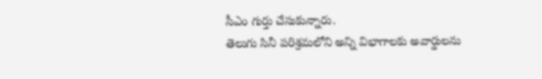సీఎం గుర్తు చేసుకున్నారు.
తెలుగు సినీ పరిశ్రమలోని అన్ని విభాగాలకు అవార్డులను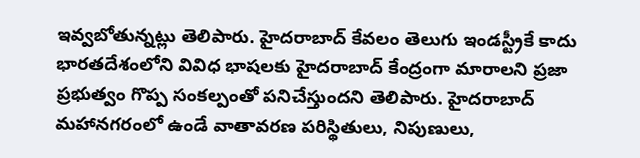ఇవ్వబోతున్నట్లు తెలిపారు. హైదరాబాద్ కేవలం తెలుగు ఇండస్ట్రీకే కాదు భారతదేశంలోని వివిధ భాషలకు హైదరాబాద్ కేంద్రంగా మారాలని ప్రజా ప్రభుత్వం గొప్ప సంకల్పంతో పనిచేస్తుందని తెలిపారు. హైదరాబాద్ మహానగరంలో ఉండే వాతావరణ పరిస్థితులు, నిపుణులు,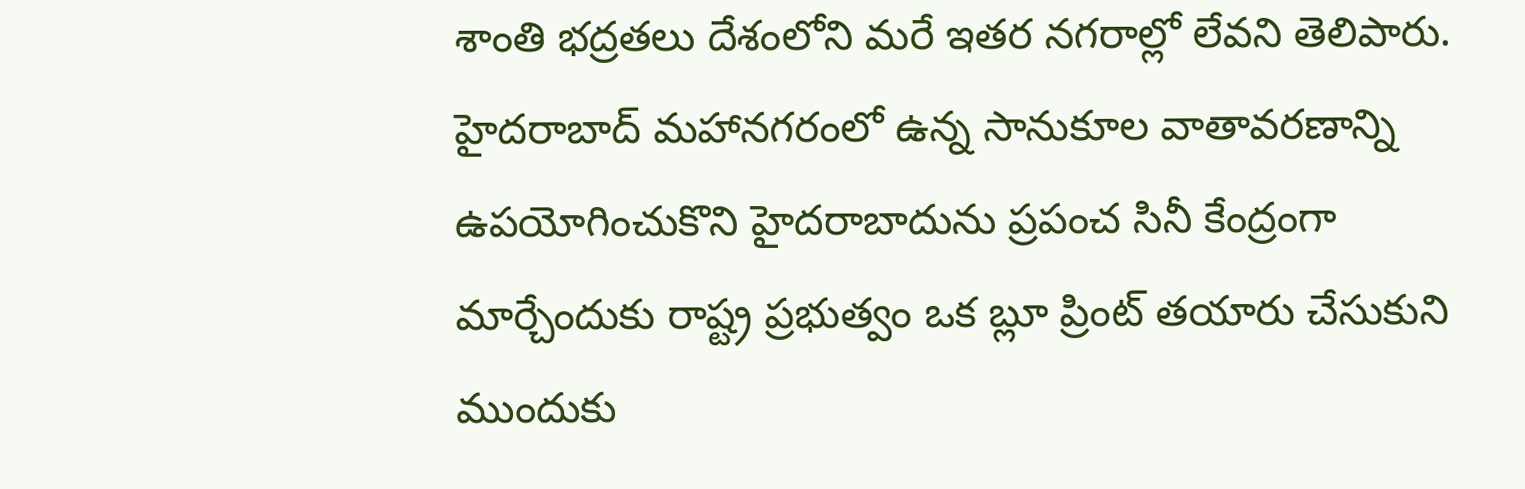శాంతి భద్రతలు దేశంలోని మరే ఇతర నగరాల్లో లేవని తెలిపారు. హైదరాబాద్ మహానగరంలో ఉన్న సానుకూల వాతావరణాన్ని ఉపయోగించుకొని హైదరాబాదును ప్రపంచ సినీ కేంద్రంగా మార్చేందుకు రాష్ట్ర ప్రభుత్వం ఒక బ్లూ ప్రింట్ తయారు చేసుకుని ముందుకు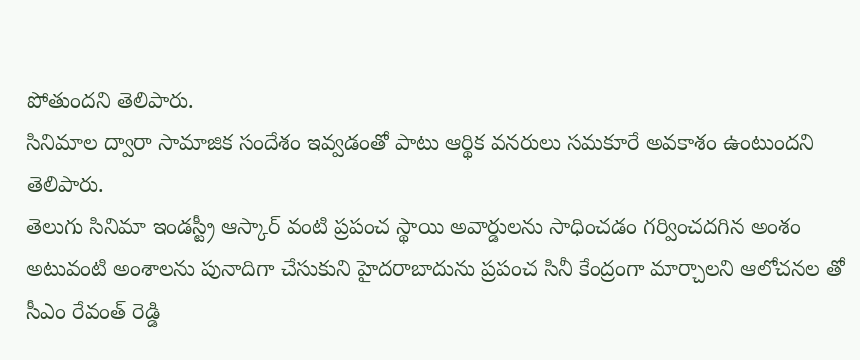పోతుందని తెలిపారు.
సినిమాల ద్వారా సామాజిక సందేశం ఇవ్వడంతో పాటు ఆర్థిక వనరులు సమకూరే అవకాశం ఉంటుందని తెలిపారు.
తెలుగు సినిమా ఇండస్ట్రీ ఆస్కార్ వంటి ప్రపంచ స్థాయి అవార్డులను సాధించడం గర్వించదగిన అంశం అటువంటి అంశాలను పునాదిగా చేసుకుని హైదరాబాదును ప్రపంచ సినీ కేంద్రంగా మార్చాలని ఆలోచనల తో సీఎం రేవంత్ రెడ్డి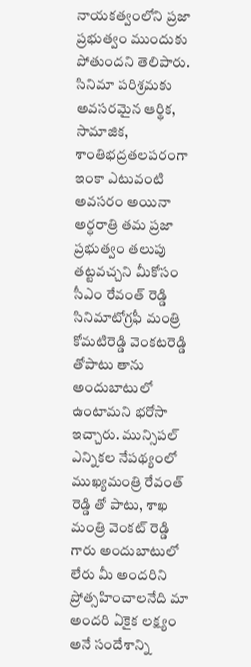నాయకత్వంలోని ప్రజా ప్రభుత్వం ముందుకు పోతుందని తెలిపారు.
సినిమా పరిశ్రమకు అవసరమైన ఆర్థిక, సామాజిక, శాంతిభద్రతలపరంగా ఇంకా ఎటువంటి అవసరం అయినా అర్ధరాత్రి తమ ప్రజా ప్రభుత్వం తలుపు తట్టవచ్చని మీకోసం సీఎం రేవంత్ రెడ్డి సినిమాటోగ్రఫీ మంత్రి కోమటిరెడ్డి వెంకటరెడ్డి తోపాటు తాను అందుబాటులో ఉంటామని భరోసా ఇచ్చారు. మున్సిపల్ ఎన్నికల నేపథ్యంలో ముఖ్యమంత్రి రేవంత్ రెడ్డి తో పాటు, శాఖ మంత్రి వెంకట్ రెడ్డి గారు అందుబాటులో లేరు మీ అందరిని ప్రోత్సహించాలనేది మా అందరి ఏకైక లక్ష్యం అనే సందేశాన్ని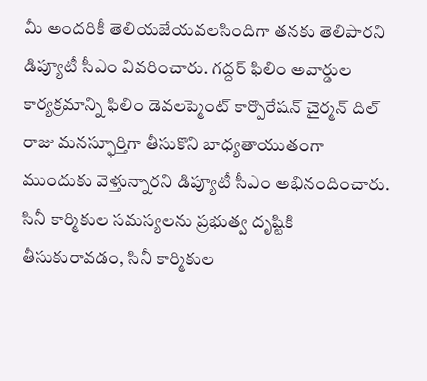మీ అందరికీ తెలియజేయవలసిందిగా తనకు తెలిపారని డిప్యూటీ సీఎం వివరించారు. గద్దర్ ఫిలిం అవార్డుల కార్యక్రమాన్ని ఫిలిం డెవలప్మెంట్ కార్పొరేషన్ చైర్మన్ దిల్ రాజు మనస్ఫూర్తిగా తీసుకొని బాధ్యతాయుతంగా ముందుకు వెళ్తున్నారని డిప్యూటీ సీఎం అభినందించారు. సినీ కార్మికుల సమస్యలను ప్రభుత్వ దృష్టికి తీసుకురావడం, సినీ కార్మికుల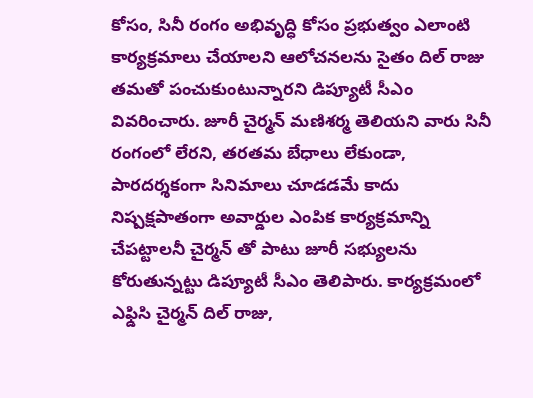కోసం, సినీ రంగం అభివృద్ధి కోసం ప్రభుత్వం ఎలాంటి కార్యక్రమాలు చేయాలని ఆలోచనలను సైతం దిల్ రాజు తమతో పంచుకుంటున్నారని డిప్యూటీ సీఎం వివరించారు. జూరీ చైర్మన్ మణిశర్మ తెలియని వారు సినీ రంగంలో లేరని, తరతమ బేధాలు లేకుండా, పారదర్శకంగా సినిమాలు చూడడమే కాదు నిష్పక్షపాతంగా అవార్డుల ఎంపిక కార్యక్రమాన్ని చేపట్టాలనీ చైర్మన్ తో పాటు జూరీ సభ్యులను కోరుతున్నట్టు డిప్యూటీ సీఎం తెలిపారు. కార్యక్రమంలో ఎఫ్డిసి చైర్మన్ దిల్ రాజు,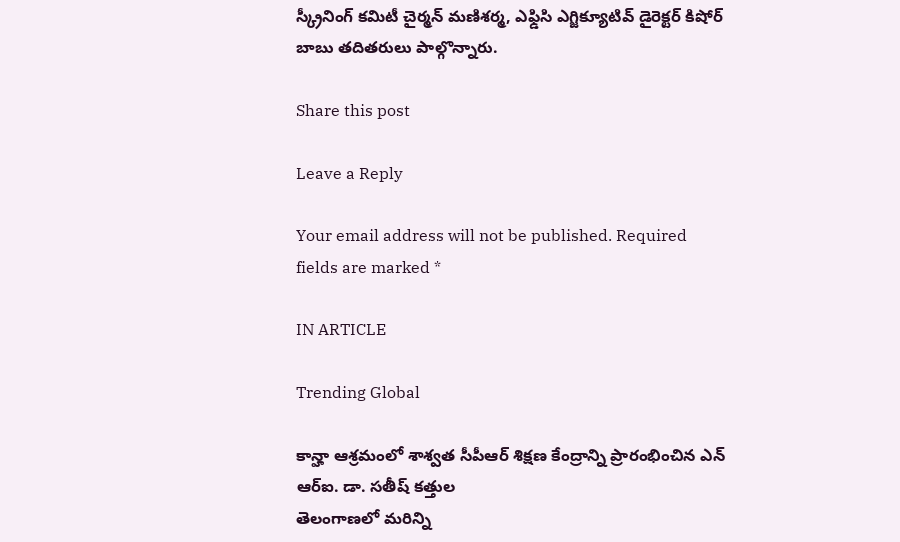స్క్రీనింగ్ కమిటీ చైర్మన్ మణిశర్మ, ఎఫ్డిసి ఎగ్జిక్యూటివ్ డైరెక్టర్ కిషోర్ బాబు తదితరులు పాల్గొన్నారు.

Share this post

Leave a Reply

Your email address will not be published. Required fields are marked *

IN ARTICLE

Trending Global

కాన్హా ఆశ్రమంలో శాశ్వత సీపీఆర్ శిక్షణ కేంద్రాన్ని ప్రారంభించిన ఎన్ ఆర్ఐ. డా. సతీష్ కత్తుల
తెలంగాణలో మరిన్ని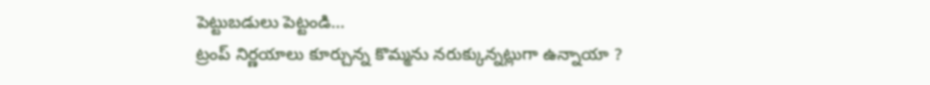పెట్టుబడులు పెట్టండి…
ట్రంప్ నిర్ణయాలు కూర్చున్న కొమ్మను నరుక్కున్నట్లుగా ఉన్నాయా ?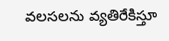వలసలను వ్యతిరేకిస్తూ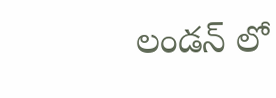లండన్ లో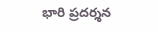భారి ప్రదర్శన